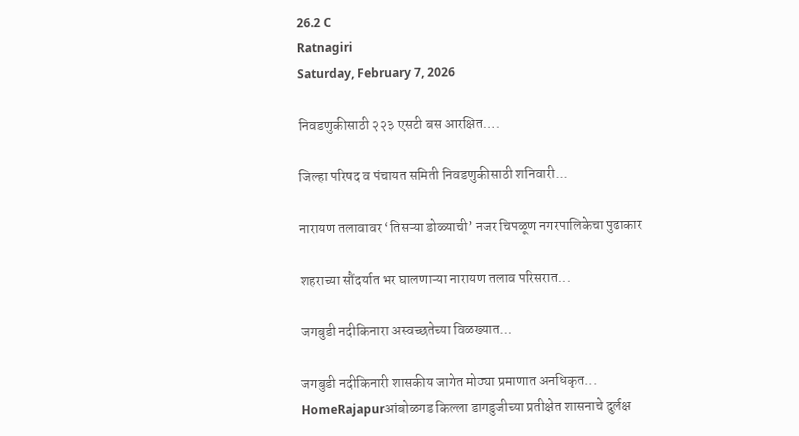26.2 C
Ratnagiri
Saturday, February 7, 2026

निवडणुकीसाठी २२३ एसटी बस आरक्षित….

जिल्हा परिषद व पंचायत समिती निवडणुकीसाठी शनिवारी...

नारायण तलावावर ‘तिसऱ्या डोळ्याची’ नजर चिपळूण नगरपालिकेचा पुढाकार

शहराच्या सौंदर्यात भर घालणाऱ्या नारायण तलाव परिसरात...

जगबुडी नदीकिनारा अस्वच्छतेच्या विळख्यात…

जगबुडी नदीकिनारी शासकीय जागेत मोठ्या प्रमाणात अनधिकृत...
HomeRajapurआंबोळगड किल्ला डागडुजीच्या प्रतीक्षेत शासनाचे दुर्लक्ष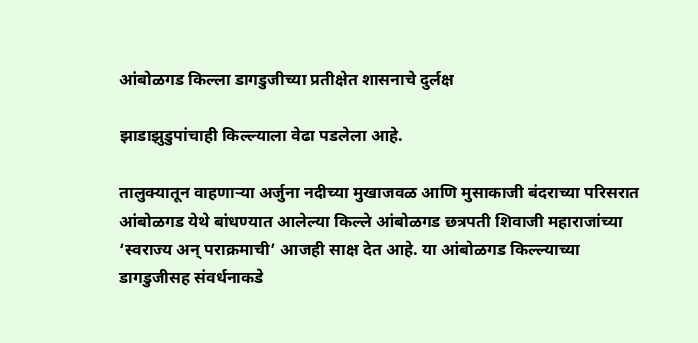आंबोळगड किल्ला डागडुजीच्या प्रतीक्षेत शासनाचे दुर्लक्ष

झाडाझुडुपांचाही किल्ल्याला वेढा पडलेला आहे.

तालुक्यातून वाहणाऱ्या अर्जुना नदीच्या मुखाजवळ आणि मुसाकाजी बंदराच्या परिसरात आंबोळगड येथे बांधण्यात आलेल्या किल्ले आंबोळगड छत्रपती शिवाजी महाराजांच्या ‘स्वराज्य अन् पराक्रमाची’ आजही साक्ष देत आहे. या आंबोळगड किल्ल्याच्या डागडुजीसह संवर्धनाकडे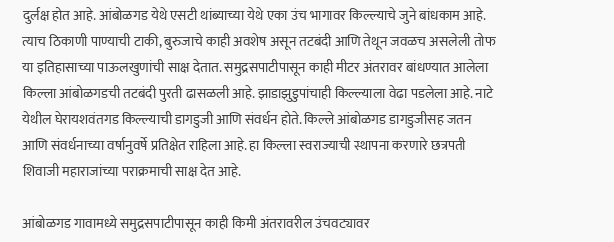दुर्लक्ष होत आहे. आंबोळगड येथे एसटी थांब्याच्या येथे एका उंच भागावर किल्ल्याचे जुने बांधकाम आहे. त्याच ठिकाणी पाण्याची टाकी, बुरुजाचे काही अवशेष असून तटबंदी आणि तेथून जवळच असलेली तोफ या इतिहासाच्या पाऊलखुणांची साक्ष देतात. समुद्रसपाटीपासून काही मीटर अंतरावर बांधण्यात आलेला किल्ला आंबोळगडची तटबंदी पुरती ढासळली आहे. झाडाझुडुपांचाही किल्ल्याला वेढा पडलेला आहे. नाटे येथील घेरायशवंतगड किल्ल्याची डागडुजी आणि संवर्धन होते. किल्ले आंबोळगड डागडुजीसह जतन आणि संवर्धनाच्या वर्षानुवर्षे प्रतिक्षेत राहिला आहे. हा किल्ला स्वराज्याची स्थापना करणारे छत्रपती शिवाजी महाराजांच्या पराक्रमाची साक्ष देत आहे.

आंबोळगड गावामध्ये समुद्रसपाटीपासून काही किमी अंतरावरील उंचवट्यावर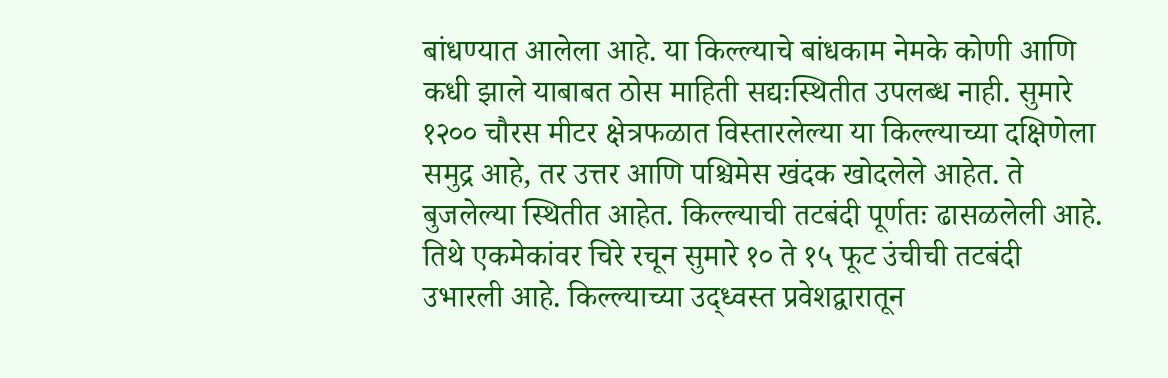बांधण्यात आलेला आहे. या किल्ल्याचे बांधकाम नेमके कोणी आणि कधी झाले याबाबत ठोस माहिती सद्यःस्थितीत उपलब्ध नाही. सुमारे १२०० चौरस मीटर क्षेत्रफळात विस्तारलेल्या या किल्ल्याच्या दक्षिणेला समुद्र आहे, तर उत्तर आणि पश्चिमेस खंदक खोदलेले आहेत. ते बुजलेल्या स्थितीत आहेत. किल्ल्याची तटबंदी पूर्णतः ढासळलेली आहे. तिथे एकमेकांवर चिरे रचून सुमारे १० ते १५ फूट उंचीची तटबंदी उभारली आहे. किल्ल्याच्या उद्ध्वस्त प्रवेशद्वारातून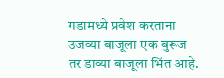गडामध्ये प्रवेश करताना उजव्या बाजूला एक बुरूज तर डाव्या बाजूला भिंत आहे.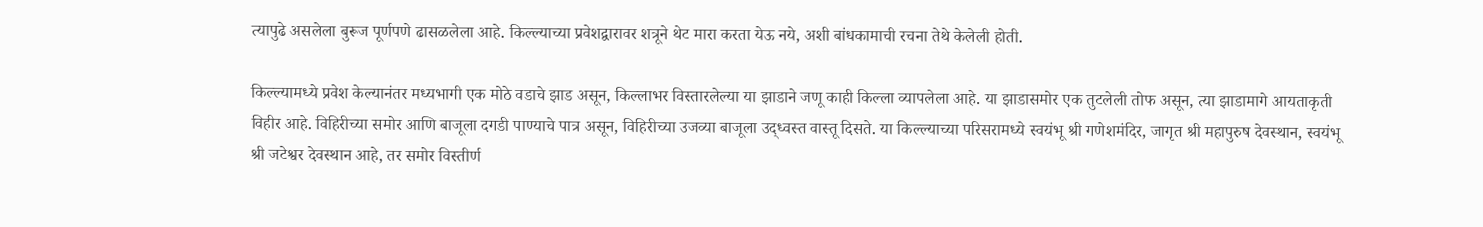त्यापुढे असलेला बुरूज पूर्णपणे ढासळलेला आहे. किल्ल्याच्या प्रवेशद्वारावर शत्रूने थेट मारा करता येऊ नये, अशी बांधकामाची रचना तेथे केलेली होती.

किल्ल्यामध्ये प्रवेश केल्यानंतर मध्यभागी एक मोठे वडाचे झाड असून, किल्लाभर विस्तारलेल्या या झाडाने जणू काही किल्ला व्यापलेला आहे. या झाडासमोर एक तुटलेली तोफ असून, त्या झाडामागे आयताकृती विहीर आहे. विहिरीच्या समोर आणि बाजूला दगडी पाण्याचे पात्र असून, विहिरीच्या उजव्या बाजूला उद्ध्वस्त वास्तू दिसते. या किल्ल्याच्या परिसरामध्ये स्वयंभू श्री गणेशमंदिर, जागृत श्री महापुरुष देवस्थान, स्वयंभू श्री जटेश्वर देवस्थान आहे, तर समोर विस्तीर्ण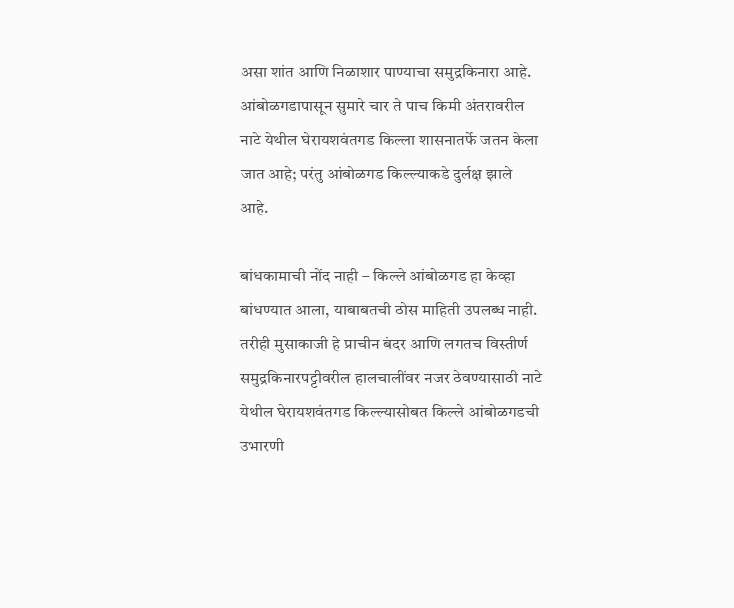असा शांत आणि निळाशार पाण्याचा समुद्रकिनारा आहे. आंबोळगडापासून सुमारे चार ते पाच किमी अंतरावरील नाटे येथील घेरायशवंतगड किल्ला शासनातर्फे जतन केला जात आहे; परंतु आंबोळगड किल्ल्याकडे दुर्लक्ष झाले आहे.

बांधकामाची नोंद नाही – किल्ले आंबोळगड हा केव्हा बांधण्यात आला, याबाबतची ठोस माहिती उपलब्ध नाही. तरीही मुसाकाजी हे प्राचीन बंदर आणि लगतच विस्तीर्ण समुद्रकिनारपट्टीवरील हालचालींवर नजर ठेवण्यासाठी नाटे येथील घेरायशवंतगड किल्ल्यासोबत किल्ले आंबोळगडची उभारणी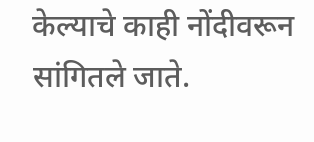केल्याचे काही नोंदीवरून सांगितले जाते.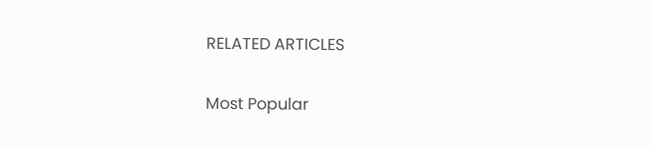RELATED ARTICLES

Most Popular